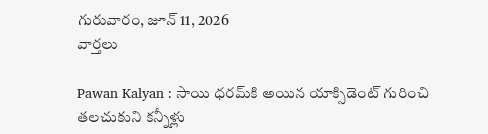గురువారం, జూన్ 11, 2026
వార్తలు

Pawan Kalyan : సాయి ధ‌ర‌మ్‌కి అయిన యాక్సిడెంట్ గురించి త‌ల‌చుకుని క‌న్నీళ్లు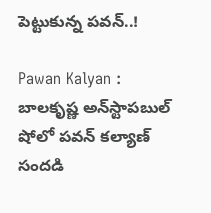పెట్టుకున్న ప‌వ‌న్‌..!

Pawan Kalyan : బాల‌కృష్ణ అన్‌స్టాప‌బుల్ షోలో ప‌వ‌న్ క‌ల్యాణ్ సంద‌డి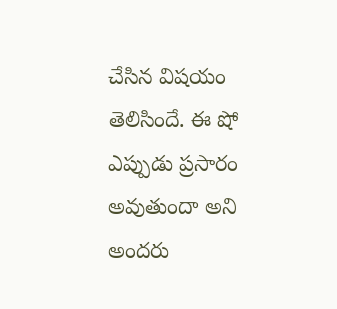చేసిన విష‌యం తెలిసిందే. ఈ షో ఎప్పుడు ప్ర‌సారం అవుతుందా అని అంద‌రు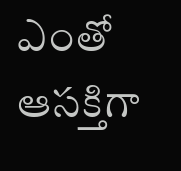ఎంతో ఆస‌క్తిగా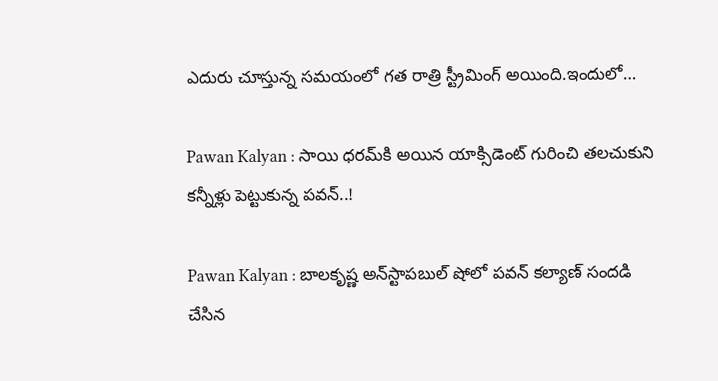ఎదురు చూస్తున్న స‌మ‌యంలో గ‌త రాత్రి స్ట్రీమింగ్ అయింది.ఇందులో…

Pawan Kalyan : సాయి ధ‌ర‌మ్‌కి అయిన యాక్సిడెంట్ గురించి త‌ల‌చుకుని క‌న్నీళ్లు పెట్టుకున్న ప‌వ‌న్‌..!

Pawan Kalyan : బాల‌కృష్ణ అన్‌స్టాప‌బుల్ షోలో ప‌వ‌న్ క‌ల్యాణ్ సంద‌డి చేసిన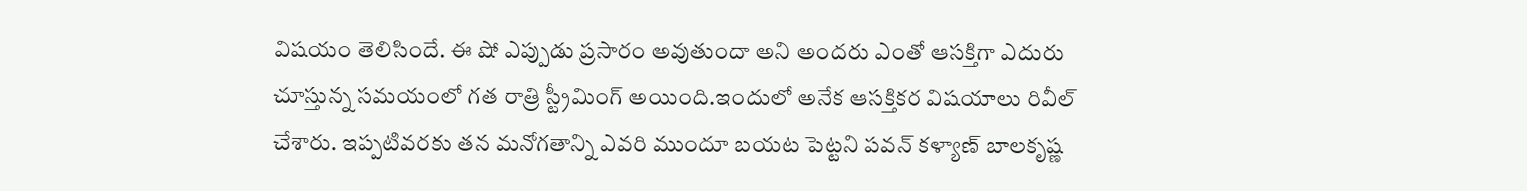విష‌యం తెలిసిందే. ఈ షో ఎప్పుడు ప్ర‌సారం అవుతుందా అని అంద‌రు ఎంతో ఆస‌క్తిగా ఎదురు చూస్తున్న స‌మ‌యంలో గ‌త రాత్రి స్ట్రీమింగ్ అయింది.ఇందులో అనేక ఆస‌క్తిక‌ర విష‌యాలు రివీల్ చేశారు. ఇప్పటివరకు తన మనోగతాన్ని ఎవరి ముందూ బయట పెట్టని పవన్ కళ్యాణ్ బాలకృష్ణ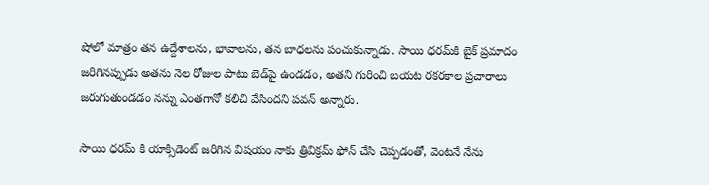షోలో మాత్రం తన ఉద్దేశాలను, భావాలను, తన బాధలను పంచుకున్నాడు. సాయి ధ‌ర‌మ్‌కి బైక్ ప్ర‌మాదం జ‌రిగిన‌ప్పుడు అత‌ను నెల రోజుల పాటు బెడ్‌పై ఉండ‌డం, అత‌ని గురించి బ‌య‌ట ర‌క‌ర‌కాల ప్ర‌చారాలు జ‌రుగుతుండ‌డం న‌న్ను ఎంతగానో క‌లిచి వేసింద‌ని ప‌వ‌న్ అన్నారు.

సాయి ధరమ్ కి యాక్సిడెంట్ జరిగిన విషయం నాకు త్రివిక్రమ్ ఫోన్ చేసి చెప్ప‌డంతో, వెంటనే నేను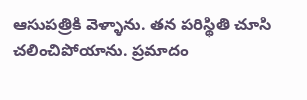ఆసుపత్రికి వెళ్ళాను. తన పరిస్థితి చూసి చలించిపోయాను. ప్రమాదం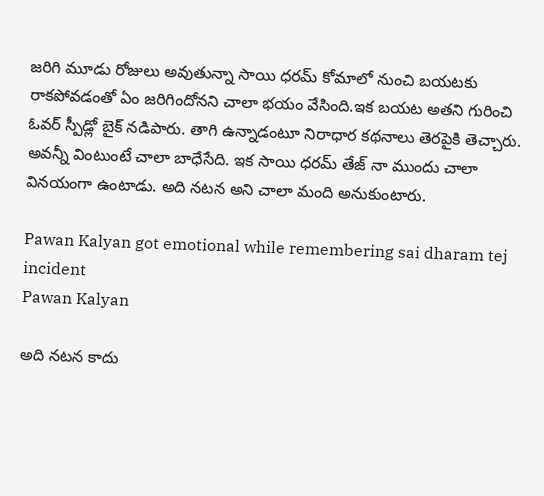జరిగి మూడు రోజులు అవుతున్నా సాయి ధరమ్ కోమాలో నుంచి బయటకు రాక‌పోవ‌డంతో ఏం జ‌రిగిందోన‌ని చాలా భ‌యం వేసింది.ఇక బ‌య‌ట అత‌ని గురించి ఓవర్ స్పీడ్లో బైక్ నడిపారు. తాగి ఉన్నాడంటూ నిరాధార కథనాలు తెరపైకి తెచ్చారు. అవన్నీ వింటుంటే చాలా బాధేసేది. ఇక సాయి ధరమ్ తేజ్ నా ముందు చాలా వినయంగా ఉంటాడు. అది నటన అని చాలా మంది అనుకుంటారు.

Pawan Kalyan got emotional while remembering sai dharam tej incident
Pawan Kalyan

అది న‌ట‌న కాదు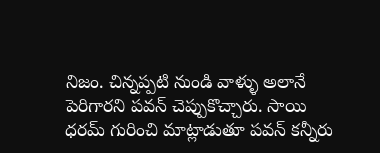నిజం. చిన్నప్పటి నుండి వాళ్ళు అలానే పెరిగారని పవన్ చెప్పుకొచ్చారు. సాయి ధరమ్ గురించి మాట్లాడుతూ పవన్ కన్నీరు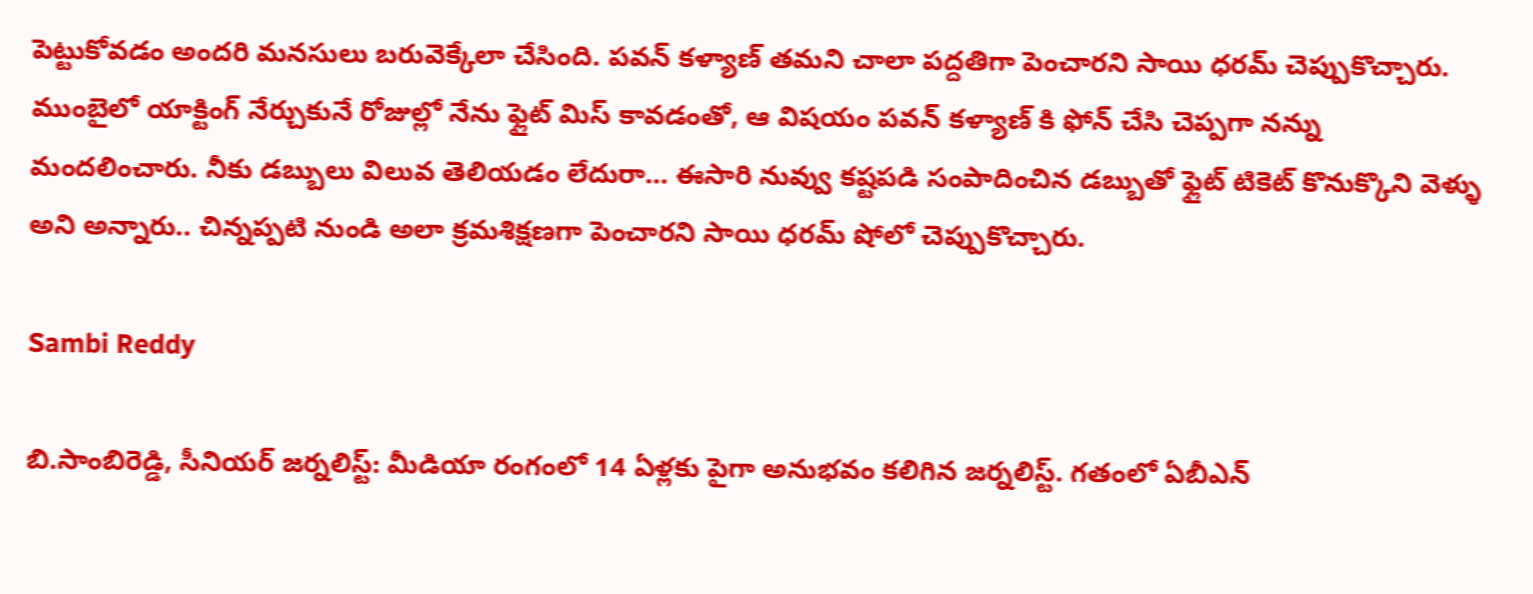పెట్టుకోవ‌డం అందరి మనసులు బరువెక్కేలా చేసింది. ప‌వ‌న్ క‌ళ్యాణ్ త‌మ‌ని చాలా ప‌ద్ద‌తిగా పెంచార‌ని సాయి ధ‌ర‌మ్ చెప్పుకొచ్చారు. ముంబైలో యాక్టింగ్ నేర్చుకునే రోజుల్లో నేను ఫ్లైట్ మిస్ కావ‌డంతో, ఆ విషయం పవన్ కళ్యాణ్ కి ఫోన్ చేసి చెప్ప‌గా న‌న్ను మంద‌లించారు. నీకు డబ్బులు విలువ తెలియడం లేదురా… ఈసారి నువ్వు కష్టపడి సంపాదించిన డబ్బుతో ఫ్లైట్ టికెట్ కొనుక్కొని వెళ్ళు అని అన్నారు.. చిన్నప్పటి నుండి అలా క్రమశిక్షణగా పెంచారని సాయి ధరమ్ షోలో చెప్పుకొచ్చారు.

Sambi Reddy

బి.సాంబిరెడ్డి, సీనియర్ జర్నలిస్ట్: మీడియా రంగంలో 14 ఏళ్లకు పైగా అనుభవం కలిగిన జర్నలిస్ట్. గతంలో ఏబీఎన్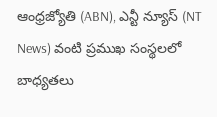ఆంధ్ర‌జ్యోతి (ABN), ఎన్టీ న్యూస్ (NT News) వంటి ప్రముఖ సంస్థలలో బాధ్యతలు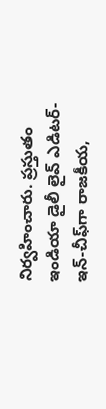నిర్వహించారు. ప్రస్తుతం ఇండియా డైలీ లైవ్ ఎడిటర్-ఇన్-చీఫ్‌గా రాజకీయ,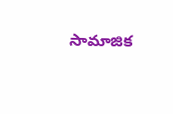సామాజిక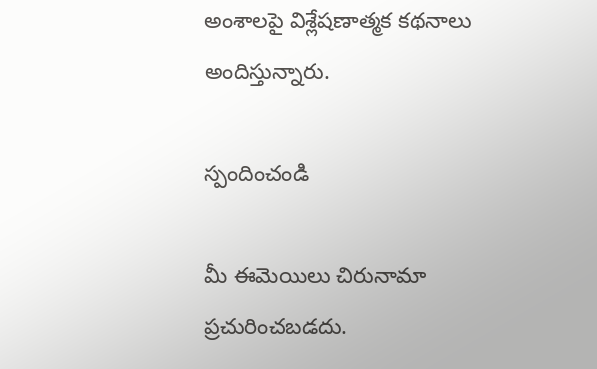అంశాలపై విశ్లేషణాత్మక కథనాలు అందిస్తున్నారు.

స్పందించండి

మీ ఈమెయిలు చిరునామా ప్రచురించబడదు.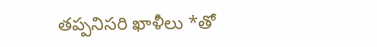తప్పనిసరి ఖాళీలు *తో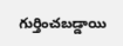గుర్తించబడ్డాయి